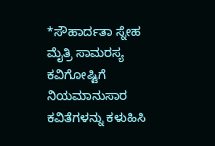*ಸೌಹಾರ್ದತಾ ಸ್ನೇಹ ಮೈತ್ರಿ ಸಾಮರಸ್ಯ ಕವಿಗೋಷ್ಟಿಗೆ ನಿಯಮಾನುಸಾರ ಕವಿತೆಗಳನ್ನು ಕಳುಹಿಸಿ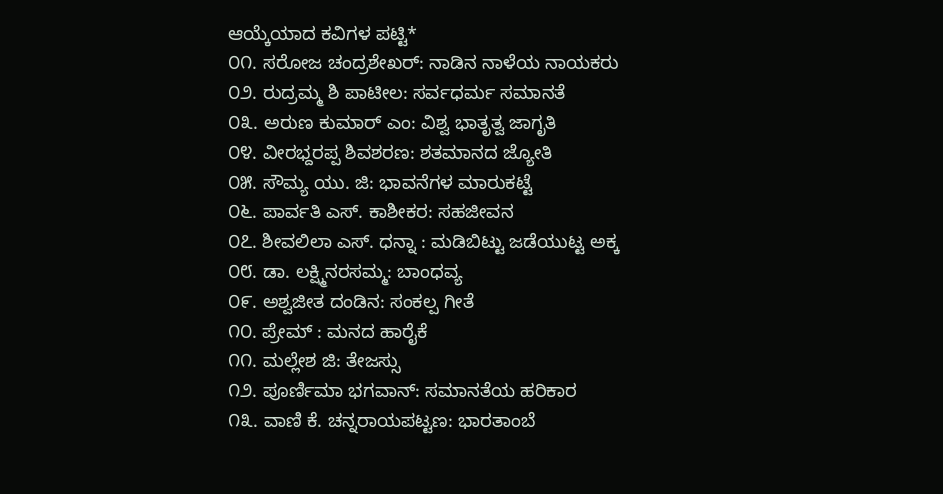ಆಯ್ಕೆಯಾದ ಕವಿಗಳ ಪಟ್ಟಿ*
೦೧. ಸರೋಜ ಚಂದ್ರಶೇಖರ್: ನಾಡಿನ ನಾಳೆಯ ನಾಯಕರು
೦೨. ರುದ್ರಮ್ಮ ಶಿ ಪಾಟೀಲ: ಸರ್ವಧರ್ಮ ಸಮಾನತೆ
೦೩. ಅರುಣ ಕುಮಾರ್ ಎಂ: ವಿಶ್ವ ಭಾತೃತ್ವ ಜಾಗೃತಿ
೦೪. ವೀರಭ್ದರಪ್ಪ ಶಿವಶರಣ: ಶತಮಾನದ ಜ್ಯೋತಿ
೦೫. ಸೌಮ್ಯ ಯು. ಜಿ: ಭಾವನೆಗಳ ಮಾರುಕಟ್ಟೆ
೦೬. ಪಾರ್ವತಿ ಎಸ್. ಕಾಶೀಕರ: ಸಹಜೀವನ
೦೭. ಶೀವಲಿಲಾ ಎಸ್. ಧನ್ನಾ : ಮಡಿಬಿಟ್ಟು ಜಡೆಯುಟ್ಟ ಅಕ್ಕ
೦೮. ಡಾ. ಲಕ್ಷ್ಮಿನರಸಮ್ಮ: ಬಾಂಧವ್ಯ
೦೯. ಅಶ್ವಜೀತ ದಂಡಿನ: ಸಂಕಲ್ಪ ಗೀತೆ
೧೦. ಪ್ರೇಮ್ : ಮನದ ಹಾರೈಕೆ
೧೧. ಮಲ್ಲೇಶ ಜಿ: ತೇಜಸ್ಸು
೧೨. ಪೂರ್ಣಿಮಾ ಭಗವಾನ್: ಸಮಾನತೆಯ ಹರಿಕಾರ
೧೩. ವಾಣಿ ಕೆ. ಚನ್ನರಾಯಪಟ್ಟಣ: ಭಾರತಾಂಬೆ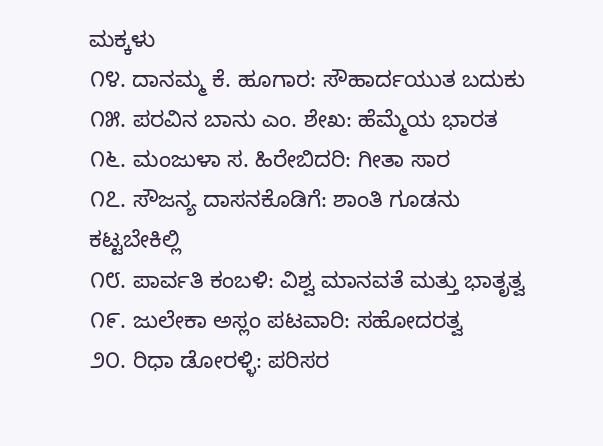ಮಕ್ಕಳು
೧೪. ದಾನಮ್ಮ ಕೆ. ಹೂಗಾರ: ಸೌಹಾರ್ದಯುತ ಬದುಕು
೧೫. ಪರವಿನ ಬಾನು ಎಂ. ಶೇಖ: ಹೆಮ್ಮೆಯ ಭಾರತ
೧೬. ಮಂಜುಳಾ ಸ. ಹಿರೇಬಿದರಿ: ಗೀತಾ ಸಾರ
೧೭. ಸೌಜನ್ಯ ದಾಸನಕೊಡಿಗೆ: ಶಾಂತಿ ಗೂಡನು ಕಟ್ಟಬೇಕಿಲ್ಲಿ
೧೮. ಪಾರ್ವತಿ ಕಂಬಳಿ: ವಿಶ್ವ ಮಾನವತೆ ಮತ್ತು ಭಾತೃತ್ವ
೧೯. ಜುಲೇಕಾ ಅಸ್ಲಂ ಪಟವಾರಿ: ಸಹೋದರತ್ವ
೨೦. ರಿಧಾ ಡೋರಳ್ಳಿ: ಪರಿಸರ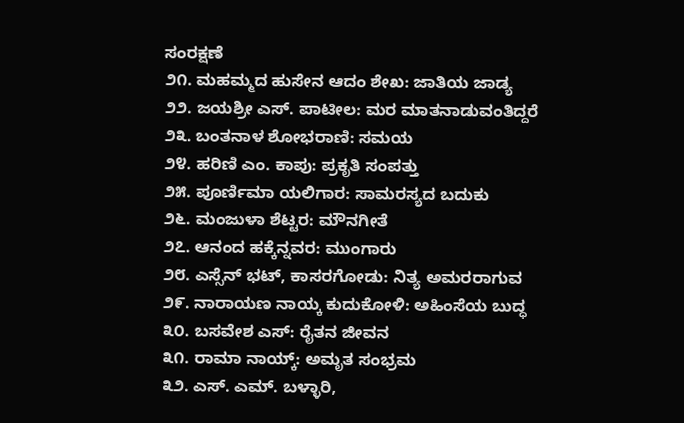ಸಂರಕ್ಷಣೆ
೨೧. ಮಹಮ್ಮದ ಹುಸೇನ ಆದಂ ಶೇಖ: ಜಾತಿಯ ಜಾಡ್ಯ
೨೨. ಜಯಶ್ರೀ ಎಸ್. ಪಾಟೀಲ: ಮರ ಮಾತನಾಡುವಂತಿದ್ದರೆ
೨೩. ಬಂತನಾಳ ಶೋಭರಾಣಿ: ಸಮಯ
೨೪. ಹರಿಣಿ ಎಂ. ಕಾಪು: ಪ್ರಕೃತಿ ಸಂಪತ್ತು
೨೫. ಪೂರ್ಣಿಮಾ ಯಲಿಗಾರ: ಸಾಮರಸ್ಯದ ಬದುಕು
೨೬. ಮಂಜುಳಾ ಶೆಟ್ಟರ: ಮೌನಗೀತೆ
೨೭. ಆನಂದ ಹಕ್ಕೆನ್ನವರ: ಮುಂಗಾರು
೨೮. ಎಸ್ಸೆನ್ ಭಟ್, ಕಾಸರಗೋಡು: ನಿತ್ಯ ಅಮರರಾಗುವ
೨೯. ನಾರಾಯಣ ನಾಯ್ಕ ಕುದುಕೋಳಿ: ಅಹಿಂಸೆಯ ಬುದ್ಧ
೩೦. ಬಸವೇಶ ಎಸ್: ರೈತನ ಜೀವನ
೩೧. ರಾಮಾ ನಾಯ್ಕ್: ಅಮೃತ ಸಂಭ್ರಮ
೩೨. ಎಸ್. ಎಮ್. ಬಳ್ಳಾರಿ,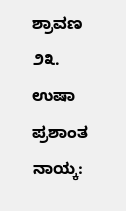ಶ್ರಾವಣ
೨೩. ಉಷಾ ಪ್ರಶಾಂತ ನಾಯ್ಕ: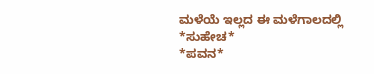ಮಳೆಯೆ ಇಲ್ಲದ ಈ ಮಳೆಗಾಲದಲ್ಲಿ
*ಸುಹೇಚ*
*ಪವನ*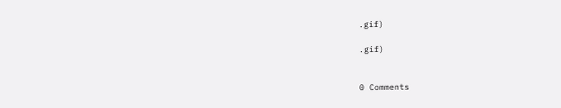.gif)

.gif)


0 Comments